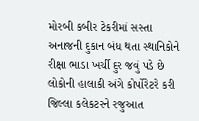મોરબી કબીર ટેકરીમાં સસ્તા અનાજની દુકાન બંધ થતા સ્થાનિકોને રીક્ષા ભાડા ખર્ચી દુર જવું પડે છે લોકોની હાલાકી અંગે કોર્પોરેટરે કરી જિલ્લા કલેકટરને રજુઆત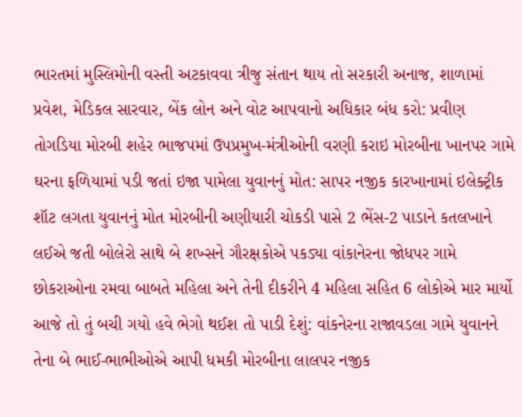ભારતમાં મુસ્લિમોની વસ્તી અટકાવવા ત્રીજુ સંતાન થાય તો સરકારી અનાજ, શાળામાં પ્રવેશ, મેડિકલ સારવાર, બેંક લોન અને વોટ આપવાનો અધિકાર બંધ કરો: પ્રવીણ તોગડિયા મોરબી શહેર ભાજપમાં ઉપપ્રમુખ-મંત્રીઓની વરણી કરાઇ મોરબીના ખાનપર ગામે ઘરના ફળિયામાં પડી જતાં ઇજા પામેલા યુવાનનું મોત: સાપર નજીક કારખાનામાં ઇલેક્ટ્રીક શૉટ લગતા યુવાનનું મોત મોરબીની અણીયારી ચોકડી પાસે 2 ભેંસ-2 પાડાને કતલખાને લઈએ જતી બોલેરો સાથે બે શખ્સને ગૌરક્ષકોએ પકડ્યા વાંકાનેરના જોધપર ગામે છોકરાઓના રમવા બાબતે મહિલા અને તેની દીકરીને 4 મહિલા સહિત 6 લોકોએ માર માર્યો આજે તો તું બચી ગયો હવે ભેગો થઈશ તો પાડી દેશું: વાંકનેરના રાજાવડલા ગામે યુવાનને તેના બે ભાઈ-ભાભીઓએ આપી ધમકી મોરબીના લાલપર નજીક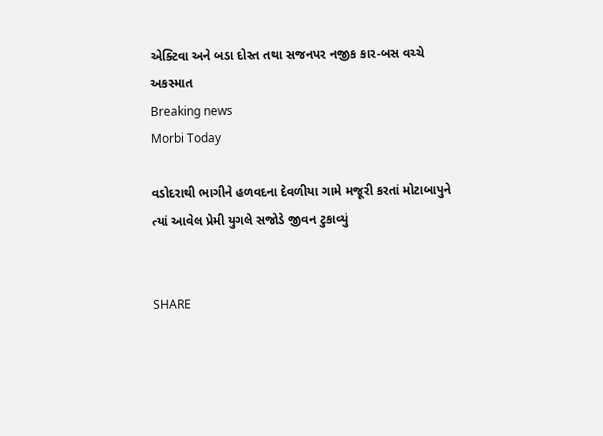એક્ટિવા અને બડા દોસ્ત તથા સજનપર નજીક કાર-બસ વચ્ચે અકસ્માત
Breaking news
Morbi Today

વડોદરાથી ભાગીને હળવદના દેવળીયા ગામે મજૂરી કરતાં મોટાબાપુને ત્યાં આવેલ પ્રેમી યુગલે સજોડે જીવન ટુકાવ્યું


SHARE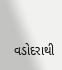વડોદરાથી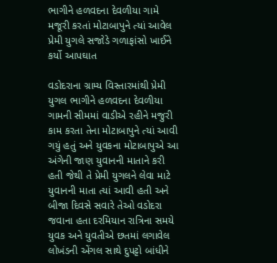ભાગીને હળવદના દેવળીયા ગામે મજૂરી કરતાં મોટાબાપુને ત્યાં આવેલ પ્રેમી યુગલે સજોડે ગળાફાંસો ખાઈને કર્યો આપઘાત

વડોદરાના ગ્રામ્ય વિસ્તારમાંથી પ્રેમી યુગલ ભાગીને હળવદના દેવળીયા ગામની સીમમાં વાડીએ રહીને મજુરી કામ કરતા તેના મોટાબાપુને ત્યાં આવી ગયું હતું અને યુવકના મોટાબાપુએ આ અંગેની જાણ યુવાનની માતાને કરી હતી જેથી તે પ્રેમી યુગલને લેવા માટે યુવાનની માતા ત્યાં આવી હતી અને બીજા દિવસે સવારે તેઓ વડોદરા જવાના હતા દરમિયાન રાત્રિના સમયે યુવક અને યુવતીએ છતમાં લગાવેલ લોખંડની એંગલ સાથે દુપટ્ટો બાંધીને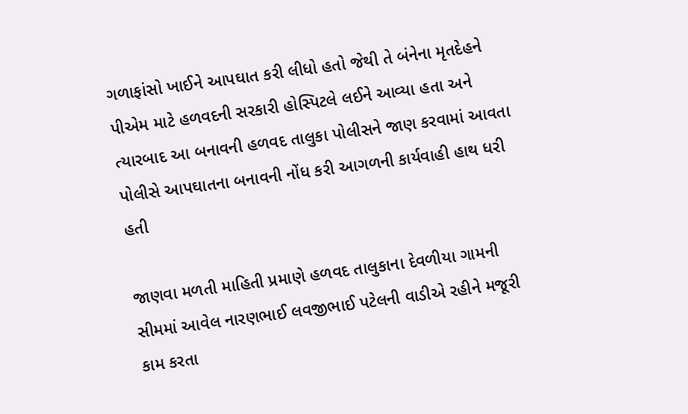ગળાફાંસો ખાઈને આપઘાત કરી લીધો હતો જેથી તે બંનેના મૃતદેહને પીએમ માટે હળવદની સરકારી હોસ્પિટલે લઈને આવ્યા હતા અને ત્યારબાદ આ બનાવની હળવદ તાલુકા પોલીસને જાણ કરવામાં આવતા પોલીસે આપઘાતના બનાવની નોંધ કરી આગળની કાર્યવાહી હાથ ધરી હતી

જાણવા મળતી માહિતી પ્રમાણે હળવદ તાલુકાના દેવળીયા ગામની સીમમાં આવેલ નારણભાઈ લવજીભાઈ પટેલની વાડીએ રહીને મજૂરી કામ કરતા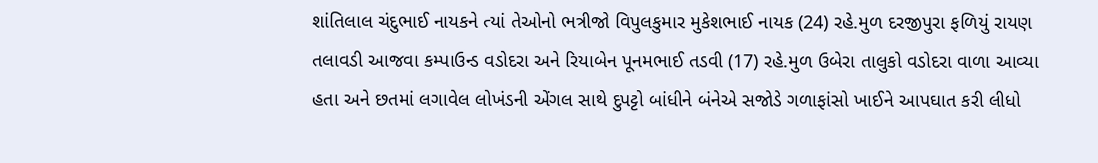શાંતિલાલ ચંદુભાઈ નાયકને ત્યાં તેઓનો ભત્રીજો વિપુલકુમાર મુકેશભાઈ નાયક (24) રહે.મુળ દરજીપુરા ફળિયું રાયણ તલાવડી આજવા કમ્પાઉન્ડ વડોદરા અને રિયાબેન પૂનમભાઈ તડવી (17) રહે.મુળ ઉબેરા તાલુકો વડોદરા વાળા આવ્યા હતા અને છતમાં લગાવેલ લોખંડની એંગલ સાથે દુપટ્ટો બાંધીને બંનેએ સજોડે ગળાફાંસો ખાઈને આપઘાત કરી લીધો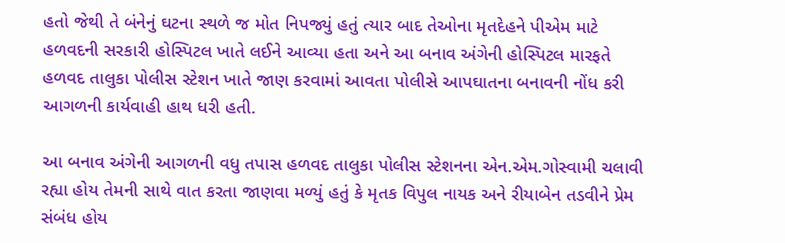હતો જેથી તે બંનેનું ઘટના સ્થળે જ મોત નિપજ્યું હતું ત્યાર બાદ તેઓના મૃતદેહને પીએમ માટે હળવદની સરકારી હોસ્પિટલ ખાતે લઈને આવ્યા હતા અને આ બનાવ અંગેની હોસ્પિટલ મારફતે હળવદ તાલુકા પોલીસ સ્ટેશન ખાતે જાણ કરવામાં આવતા પોલીસે આપઘાતના બનાવની નોંધ કરી આગળની કાર્યવાહી હાથ ધરી હતી.

આ બનાવ અંગેની આગળની વધુ તપાસ હળવદ તાલુકા પોલીસ સ્ટેશનના એન.એમ.ગોસ્વામી ચલાવી રહ્યા હોય તેમની સાથે વાત કરતા જાણવા મળ્યું હતું કે મૃતક વિપુલ નાયક અને રીયાબેન તડવીને પ્રેમ સંબંધ હોય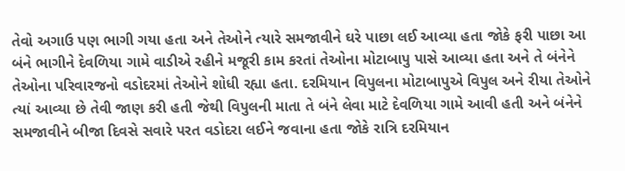તેવો અગાઉ પણ ભાગી ગયા હતા અને તેઓને ત્યારે સમજાવીને ઘરે પાછા લઈ આવ્યા હતા જોકે ફરી પાછા આ બંને ભાગીને દેવળિયા ગામે વાડીએ રહીને મજૂરી કામ કરતાં તેઓના મોટાબાપુ પાસે આવ્યા હતા અને તે બંનેને તેઓના પરિવારજનો વડોદરમાં તેઓને શોધી રહ્યા હતા. દરમિયાન વિપુલના મોટાબાપુએ વિપુલ અને રીયા તેઓને ત્યાં આવ્યા છે તેવી જાણ કરી હતી જેથી વિપુલની માતા તે બંને લેવા માટે દેવળિયા ગામે આવી હતી અને બંનેને સમજાવીને બીજા દિવસે સવારે પરત વડોદરા લઈને જવાના હતા જોકે રાત્રિ દરમિયાન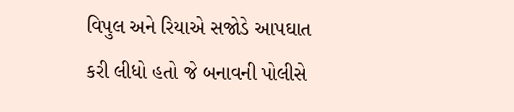વિપુલ અને રિયાએ સજોડે આપઘાત કરી લીધો હતો જે બનાવની પોલીસે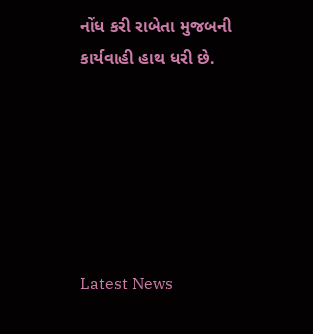નોંધ કરી રાબેતા મુજબની કાર્યવાહી હાથ ધરી છે.






Latest News